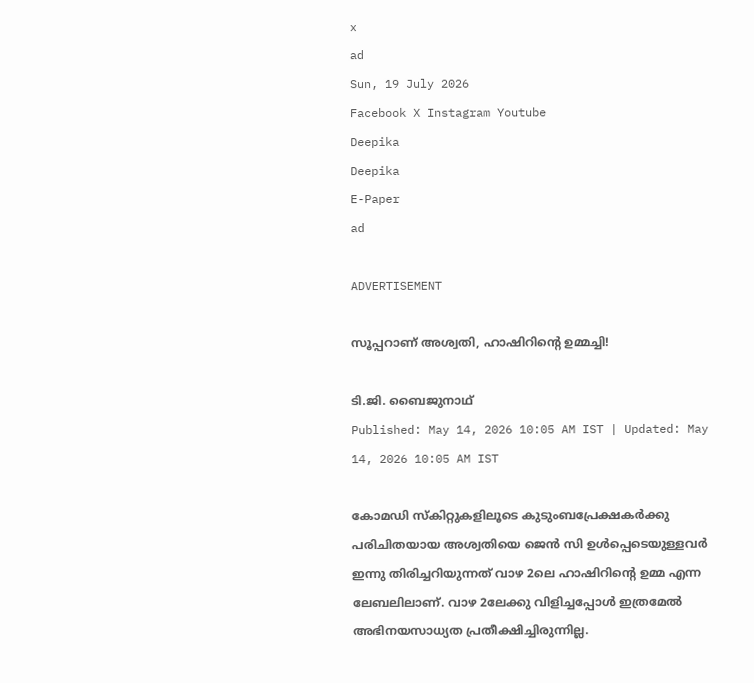x
ad
Sun, 19 July 2026
Facebook X Instagram Youtube
Deepika
Deepika
E-Paper
ad

ADVERTISEMENT

സൂപ്പറാണ് അശ്വതി, ഹാഷിറിന്‍റെ ഉമ്മച്ചി!

ടി.ജി. ബൈജുനാഥ്
Published: May 14, 2026 10:05 AM IST | Updated: May 14, 2026 10:05 AM IST

കോമഡി സ്കിറ്റുകളിലൂടെ കുടുംബപ്രേക്ഷകര്‍ക്കു പരിചിതയായ അശ്വതിയെ ജെന്‍ സി ഉള്‍പ്പെടെയുള്ളവര്‍ ഇന്നു തിരിച്ചറിയുന്നത് വാഴ 2ലെ ഹാഷിറിന്‍റെ ഉമ്മ എന്ന ലേബലിലാണ്. വാഴ 2ലേക്കു വിളിച്ചപ്പോള്‍ ഇത്രമേല്‍ അഭിനയസാധ്യത പ്രതീക്ഷിച്ചിരുന്നില്ല.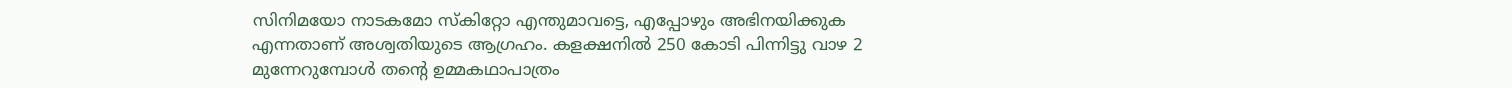സിനിമയോ നാടകമോ സ്‌കിറ്റോ എന്തുമാവട്ടെ, എപ്പോഴും അഭിനയിക്കുക എന്നതാണ് അശ്വതിയുടെ ആഗ്രഹം. കളക്ഷനില്‍ 250 കോടി പിന്നിട്ടു വാഴ 2 മുന്നേറുമ്പോള്‍ തന്‍റെ ഉമ്മകഥാപാത്രം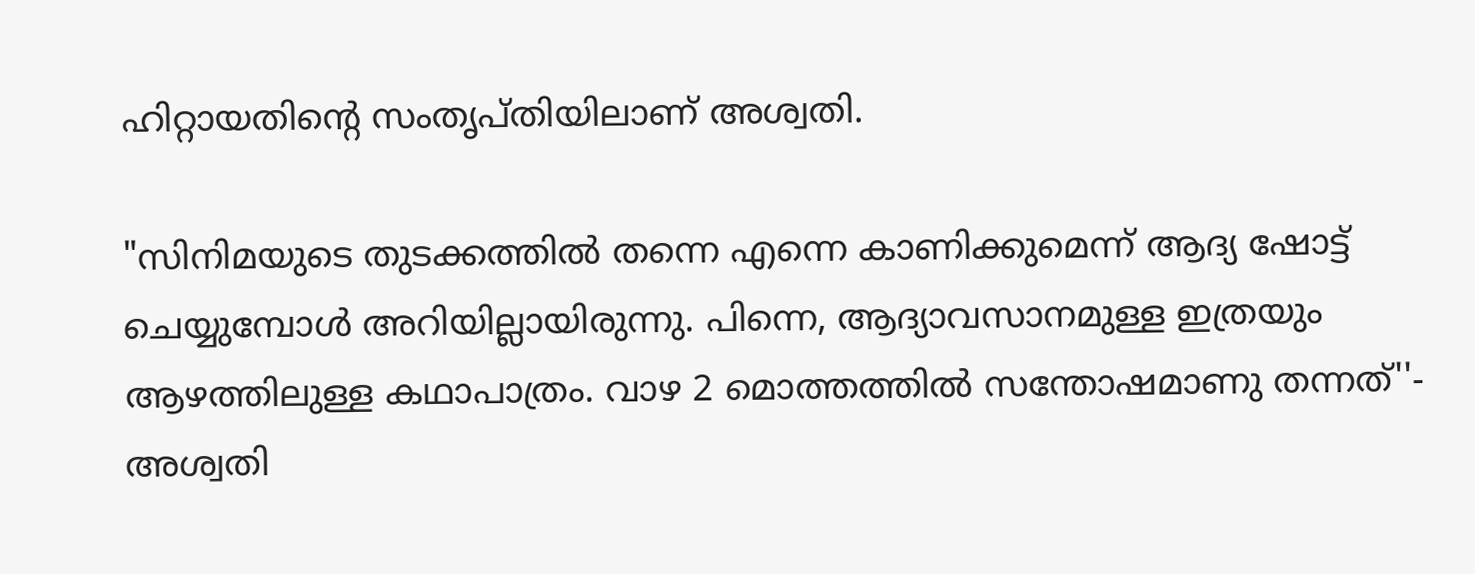ഹിറ്റായതിന്‍റെ സംതൃപ്തിയിലാണ് അശ്വതി.

"സിനിമയുടെ തുടക്കത്തില്‍ തന്നെ എന്നെ കാണിക്കുമെന്ന് ആദ്യ ഷോട്ട് ചെയ്യുമ്പോള്‍ അറിയില്ലായിരുന്നു. പിന്നെ, ആദ്യാവസാനമുള്ള ഇത്രയും ആഴത്തിലുള്ള കഥാപാത്രം. വാഴ 2 മൊത്തത്തില്‍ സന്തോഷമാണു തന്നത്''- അശ്വതി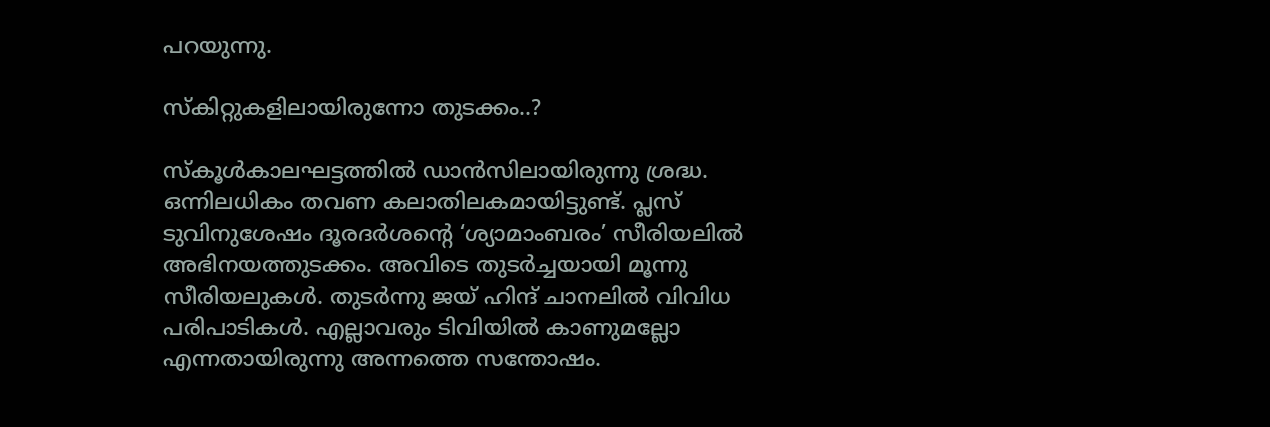പറയുന്നു.

സ്‌കിറ്റുകളിലായിരുന്നോ തുടക്കം..?

സ്‌കൂള്‍കാലഘട്ടത്തില്‍ ഡാന്‍സിലായിരുന്നു ശ്രദ്ധ. ഒന്നിലധികം തവണ കലാതിലകമായിട്ടുണ്ട്. പ്ലസ് ടുവിനുശേഷം ദൂരദര്‍ശന്‍റെ ‘ശ്യാമാംബരം’ സീരിയലില്‍ അഭിനയത്തുടക്കം. അവിടെ തുടര്‍ച്ചയായി മൂന്നു സീരിയലുകള്‍. തുടര്‍ന്നു ജയ് ഹിന്ദ് ചാനലില്‍ വിവിധ പരിപാടികള്‍. എല്ലാവരും ടിവിയില്‍ കാണുമല്ലോ എന്നതായിരുന്നു അന്നത്തെ സന്തോഷം.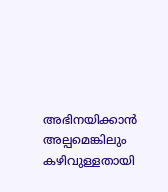അഭിനയിക്കാന്‍ അല്പമെങ്കിലും കഴിവുള്ളതായി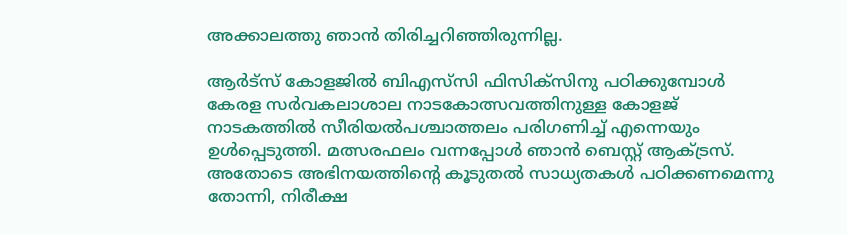അക്കാലത്തു ഞാന്‍ തിരിച്ചറിഞ്ഞിരുന്നില്ല.

ആര്‍ട്‌സ് കോളജില്‍ ബിഎസ്‌സി ഫിസിക്‌സിനു പഠിക്കുമ്പോള്‍ കേരള സര്‍വകലാശാല നാടകോത്സവത്തിനുള്ള കോളജ് നാടകത്തില്‍ സീരിയല്‍പശ്ചാത്തലം പരിഗണിച്ച് എന്നെയും ഉള്‍പ്പെടുത്തി. മത്സരഫലം വന്നപ്പോള്‍ ഞാന്‍ ബെസ്റ്റ് ആക്ട്രസ്. അതോടെ അഭിനയത്തിന്‍റെ കൂടുതല്‍ സാധ്യതകള്‍ പഠിക്കണമെന്നു തോന്നി, നിരീക്ഷ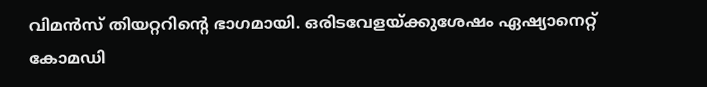വിമന്‍സ് തിയറ്ററിന്‍റെ ഭാഗമായി. ഒരിടവേളയ്ക്കുശേഷം ഏഷ്യാനെറ്റ് കോമഡി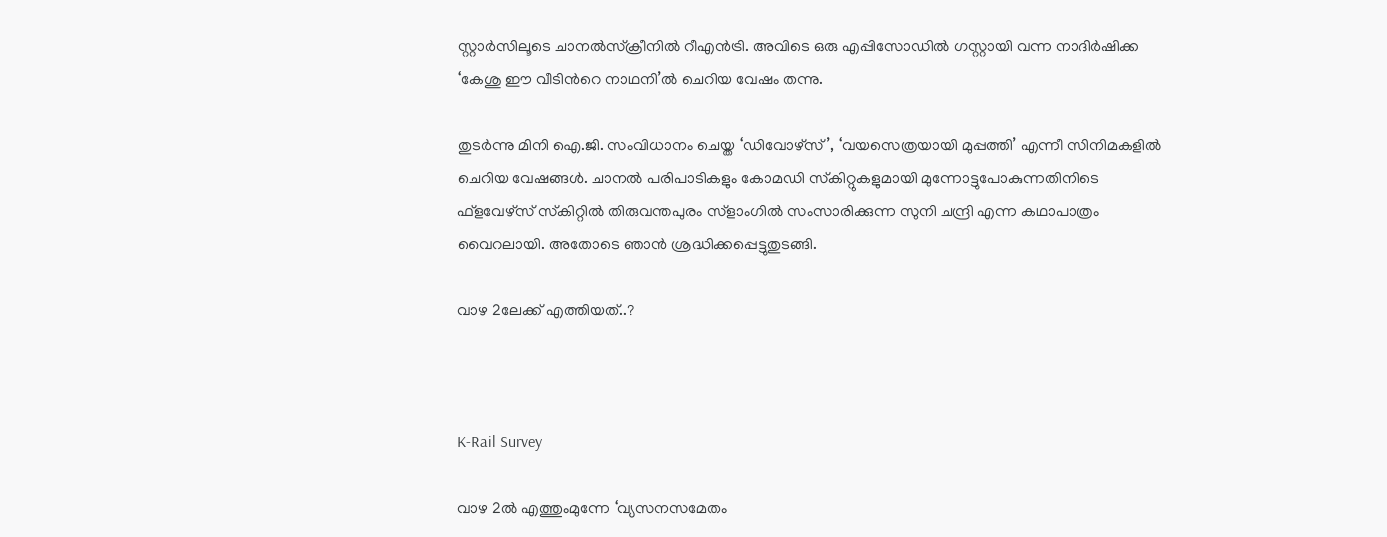സ്റ്റാര്‍സിലൂടെ ചാനല്‍സ്‌ക്രീനില്‍ റീഎന്‍ട്രി. അവിടെ ഒരു എപ്പിസോഡില്‍ ഗസ്റ്റായി വന്ന നാദിര്‍ഷിക്ക ‘കേശു ഈ വീടിന്‍റെ നാഥനി’ല്‍ ചെറിയ വേഷം തന്നു.

തുടര്‍ന്നു മിനി ഐ.ജി. സംവിധാനം ചെയ്ത ‘ഡിവോഴ്‌സ്’, ‘വയസെത്രയായി മുപ്പത്തി’ എന്നീ സിനിമകളില്‍ ചെറിയ വേഷങ്ങള്‍. ചാനല്‍ പരിപാടികളും കോമഡി സ്‌കിറ്റുകളുമായി മുന്നോട്ടുപോകുന്നതിനിടെ ഫ്‌ളവേഴ്‌സ് സ്‌കിറ്റില്‍ തിരുവന്തപുരം സ്‌ളാംഗില്‍ സംസാരിക്കുന്ന സുനി ചന്ദ്രി എന്ന കഥാപാത്രം വൈറലായി. അതോടെ ഞാന്‍ ശ്രദ്ധിക്കപ്പെട്ടുതുടങ്ങി.

വാഴ 2ലേക്ക് എത്തിയത്..?



K-Rail Survey

വാഴ 2ല്‍ എത്തുംമുന്നേ ‘വ്യസനസമേതം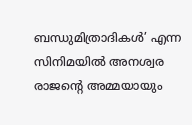ബന്ധുമിത്രാദികള്‍’ എന്ന സിനിമയില്‍ അനശ്വര രാജന്‍റെ അമ്മയായും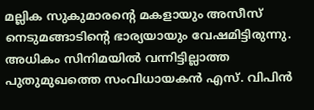മല്ലിക സുകുമാരന്‍റെ മകളായും അസീസ് നെടുമങ്ങാടിന്‍റെ ഭാര്യയായും വേഷമിട്ടിരുന്നു. അധികം സിനിമയില്‍ വന്നിട്ടില്ലാത്ത പുതുമുഖത്തെ സംവിധായകന്‍ എസ്. വിപിന്‍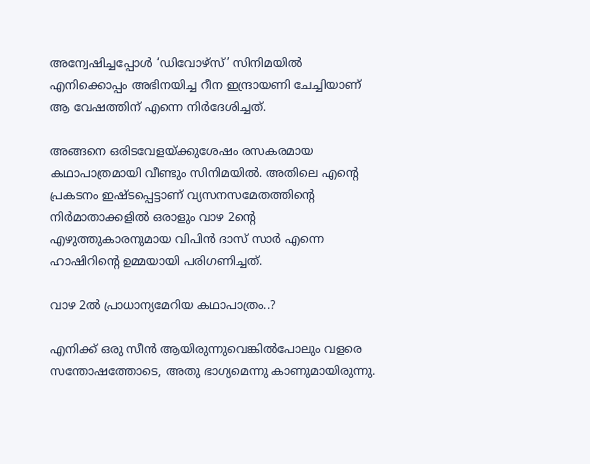അന്വേഷിച്ചപ്പോള്‍ ‘ഡിവോഴ്‌സ്’ സിനിമയില്‍ എനിക്കൊപ്പം അഭിനയിച്ച റീന ഇന്ദ്രായണി ചേച്ചിയാണ് ആ വേഷത്തിന് എന്നെ നിര്‍ദേശിച്ചത്.

അങ്ങനെ ഒരിടവേളയ്ക്കുശേഷം രസകരമായ കഥാപാത്രമായി വീണ്ടും സിനിമയില്‍. അതിലെ എന്‍റെ പ്രകടനം ഇഷ്ടപ്പെട്ടാണ് വ്യസനസമേതത്തിന്‍റെ നിര്‍മാതാക്കളില്‍ ഒരാളും വാഴ 2ന്‍റെ എഴുത്തുകാരനുമായ വിപിന്‍ ദാസ് സാര്‍ എന്നെ ഹാഷിറിന്‍റെ ഉമ്മയായി പരിഗണിച്ചത്.

വാഴ 2ല്‍ പ്രാധാന്യമേറിയ കഥാപാത്രം..?

എനിക്ക് ഒരു സീന്‍ ആയിരുന്നുവെങ്കില്‍പോലും വളരെ സന്തോഷത്തോടെ, അതു ഭാഗ്യമെന്നു കാണുമായിരുന്നു.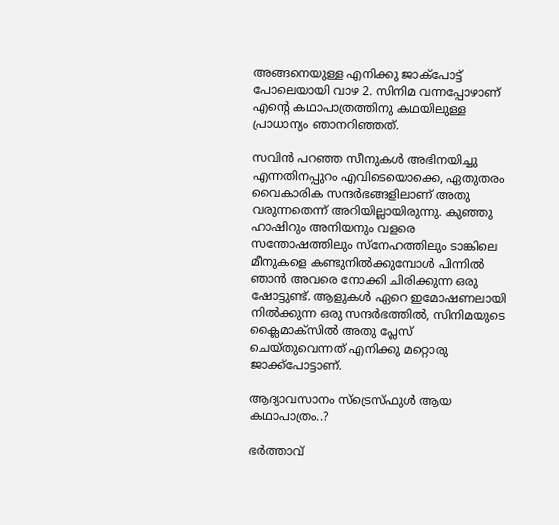അങ്ങനെയുള്ള എനിക്കു ജാക്‌പോട്ട് പോലെയായി വാഴ 2. സിനിമ വന്നപ്പോഴാണ് എന്‍റെ കഥാപാത്രത്തിനു കഥയിലുള്ള പ്രാധാന്യം ഞാനറിഞ്ഞത്.

സവിന്‍ പറഞ്ഞ സീനുകള്‍ അഭിനയിച്ചു എന്നതിനപ്പുറം എവിടെയൊക്കെ, ഏതുതരം വൈകാരിക സന്ദര്‍ഭങ്ങളിലാണ് അതു വരുന്നതെന്ന് അറിയില്ലായിരുന്നു. കുഞ്ഞു ഹാഷിറും അനിയനും വളരെ സന്തോഷത്തിലും സ്‌നേഹത്തിലും ടാങ്കിലെ മീനുകളെ കണ്ടുനില്‍ക്കുമ്പോള്‍ പിന്നില്‍ ഞാന്‍ അവരെ നോക്കി ചിരിക്കുന്ന ഒരു ഷോട്ടുണ്ട്. ആളുകള്‍ ഏറെ ഇമോഷണലായി നില്‍ക്കുന്ന ഒരു സന്ദര്‍ഭത്തില്‍, സിനിമയുടെ ക്ലൈമാക്‌സില്‍ അതു പ്ലേസ് ചെയ്തുവെന്നത് എനിക്കു മറ്റൊരു ജാക്ക്‌പോട്ടാണ്.

ആദ്യാവസാനം സ്ട്രെസ്ഫുള്‍ ആയ കഥാപാത്രം..?

ഭര്‍ത്താവ്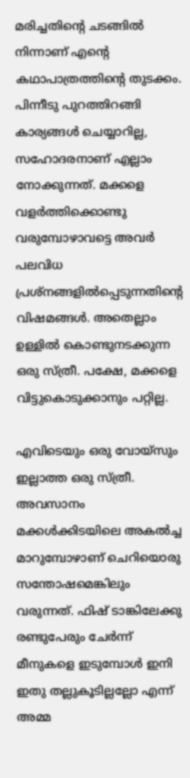മരിച്ചതിന്‍റെ ചടങ്ങില്‍ നിന്നാണ് എന്‍റെ കഥാപാത്രത്തിന്‍റെ തുടക്കം. പിന്നീടു പുറത്തിറങ്ങി കാര്യങ്ങള്‍ ചെയ്യാറില്ല, സഹോദരനാണ് എല്ലാം നോക്കുന്നത്. മക്കളെ വളര്‍ത്തിക്കൊണ്ടു വരുമ്പോഴാവട്ടെ അവര്‍ പലവിധ പ്രശ്‌നങ്ങളില്‍പ്പെടുന്നതിന്‍റെ വിഷമങ്ങള്‍. അതെല്ലാം ഉള്ളില്‍ കൊണ്ടുനടക്കുന്ന ഒരു സ്ത്രീ. പക്ഷേ, മക്കളെ വിട്ടുകൊടുക്കാനും പറ്റില്ല.

എവിടെയും ഒരു വോയ്‌സും ഇല്ലാത്ത ഒരു സ്ത്രീ. അവസാനം മക്കള്‍ക്കിടയിലെ അകല്‍ച്ച മാറുമ്പോഴാണ് ചെറിയൊരു സന്തോഷമെങ്കിലും വരുന്നത്. ഫിഷ് ടാങ്കിലേക്കു രണ്ടുപേരും ചേര്‍ന്ന് മീനുകളെ ഇടുമ്പോള്‍ ഇനി ഇതു തല്ലുകൂടില്ലല്ലോ എന്ന് അമ്മ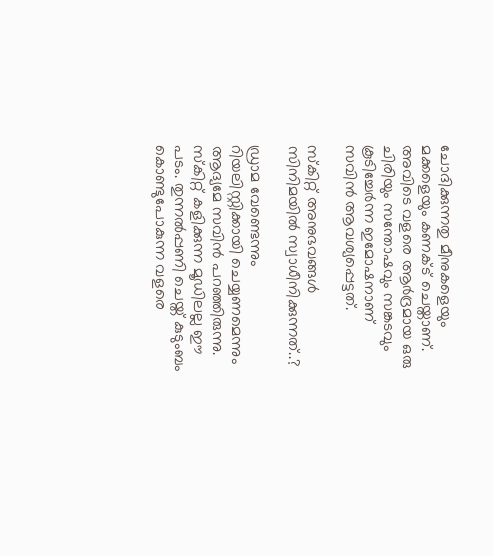ചോദിക്കുന്നതു മീനുകളെയും മക്കളെയും കണക്ട് ചെയ്താണ്. അവിടെ വളരെ ആര്‍ദ്രമായ ഒരു ചിരിയും സന്തോഷവും സങ്കടവും കൂടിച്ചേര്‍ന്ന ഇമോഷനാണ് സവിന്‍ ആവശ്യപ്പെട്ടത്.

സ്‌കിറ്റ് അനുഭവങ്ങള്‍ സിനിമയില്‍ സ്വാധീനിക്കുന്നത്..?

ഡ്രാമ വേണ്ടെന്നും റിയലിസ്റ്റിക്കായി ചെയ്യണമെന്നും ആദ്യമേ സവിന്‍ പറഞ്ഞിരുന്നു. സ്കിറ്റ് കളിക്കുന്ന മൂഡിലല്ല ഈ പടം. തുന്നല്‍പ്പണി ചെയ്ത് കുടുംബം കൊണ്ടുപോകുന്ന വളരെ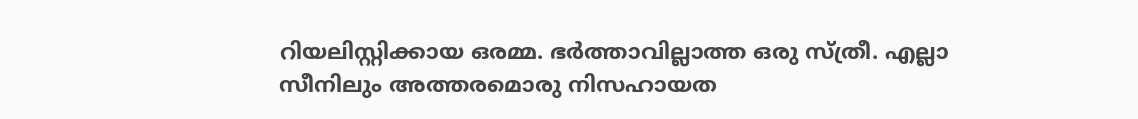റിയലിസ്റ്റിക്കായ ഒരമ്മ. ഭര്‍ത്താവില്ലാത്ത ഒരു സ്ത്രീ. എല്ലാ സീനിലും അത്തരമൊരു നിസഹായത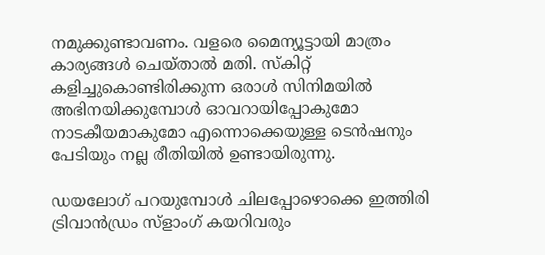നമുക്കുണ്ടാവണം. വളരെ മൈന്യൂട്ടായി മാത്രം കാര്യങ്ങള്‍ ചെയ്താല്‍ മതി. സ്‌കിറ്റ് കളിച്ചുകൊണ്ടിരിക്കുന്ന ഒരാള്‍ സിനിമയില്‍ അഭിനയിക്കുമ്പോള്‍ ഓവറായിപ്പോകുമോ നാടകീയമാകുമോ എന്നൊക്കെയുള്ള ടെന്‍ഷനും പേടിയും നല്ല രീതിയില്‍ ഉണ്ടായിരുന്നു.

ഡയലോഗ് പറയുമ്പോള്‍ ചിലപ്പോഴൊക്കെ ഇത്തിരി ട്രിവാന്‍ഡ്രം സ്‌ളാംഗ് കയറിവരും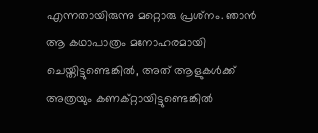എന്നതായിരുന്നു മറ്റൊരു പ്രശ്‌നം. ഞാന്‍ ആ കഥാപാത്രം മനോഹരമായി ചെയ്തിട്ടുണ്ടെങ്കില്‍, അത് ആളുകള്‍ക്ക് അത്രയും കണക്റ്റായിട്ടുണ്ടെങ്കില്‍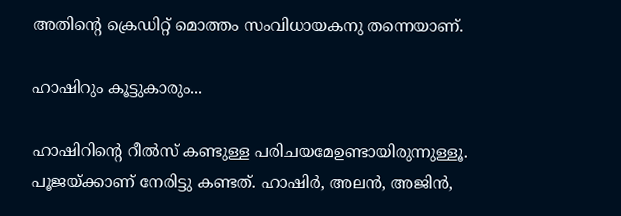അതിന്‍റെ ക്രെഡിറ്റ് മൊത്തം സംവിധായകനു തന്നെയാണ്.

ഹാഷിറും കൂട്ടുകാരും...

ഹാഷിറിന്‍റെ റീല്‍സ് കണ്ടുള്ള പരിചയമേഉണ്ടായിരുന്നുള്ളൂ. പൂജയ്ക്കാണ് നേരിട്ടു കണ്ടത്. ഹാഷിര്‍, അലന്‍, അജിന്‍,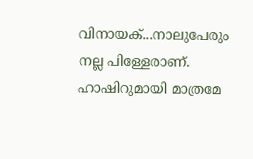വിനായക്...നാലുപേരും നല്ല പിള്ളേരാണ്. ഹാഷിറുമായി മാത്രമേ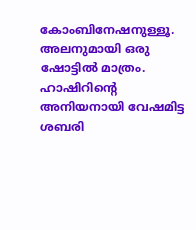കോംബിനേഷനുള്ളൂ. അലനുമായി ഒരു ഷോട്ടില്‍ മാത്രം. ഹാഷിറിന്‍റെ അനിയനായി വേഷമിട്ട ശബരി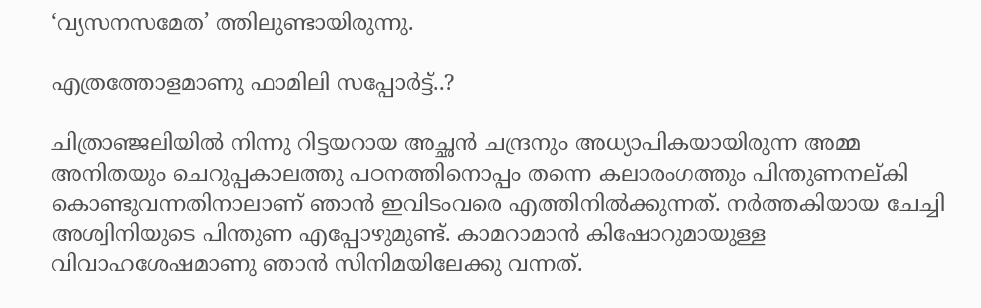‘വ്യസനസമേത’ ത്തിലുണ്ടായിരുന്നു.

എത്രത്തോളമാണു ഫാമിലി സപ്പോര്‍ട്ട്..?

ചിത്രാഞ്ജലിയില്‍ നിന്നു റിട്ടയറായ അച്ഛന്‍ ചന്ദ്രനും അധ്യാപികയായിരുന്ന അമ്മ അനിതയും ചെറുപ്പകാലത്തു പഠനത്തിനൊപ്പം തന്നെ കലാരംഗത്തും പിന്തുണനല്കി കൊണ്ടുവന്നതിനാലാണ് ഞാന്‍ ഇവിടംവരെ എത്തിനില്‍ക്കുന്നത്. നര്‍ത്തകിയായ ചേച്ചി അശ്വിനിയുടെ പിന്തുണ എപ്പോഴുമുണ്ട്. കാമറാമാന്‍ കിഷോറുമായുള്ള വിവാഹശേഷമാണു ഞാന്‍ സിനിമയിലേക്കു വന്നത്.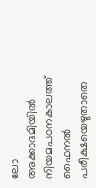ലോ അക്കാദമിയില്‍ നിയമപഠനകാലത്ത് ഫൈനല്‍ പരീക്ഷയെഴുതാതെ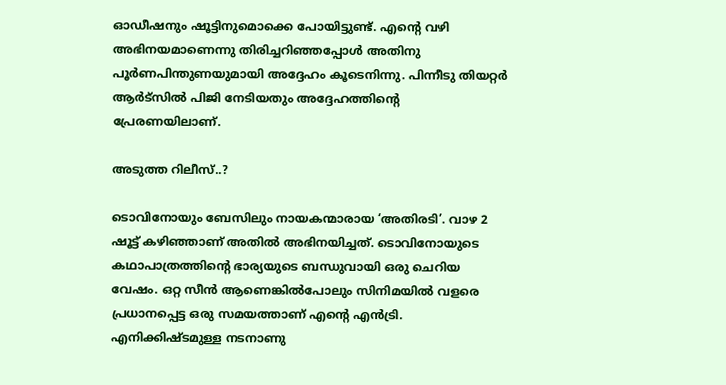ഓഡീഷനും ഷൂട്ടിനുമൊക്കെ പോയിട്ടുണ്ട്. എന്‍റെ വഴി അഭിനയമാണെന്നു തിരിച്ചറിഞ്ഞപ്പോള്‍ അതിനു പൂര്‍ണപിന്തുണയുമായി അദ്ദേഹം കൂടെനിന്നു. പിന്നീടു തിയറ്റര്‍ ആര്‍ട്‌സില്‍ പിജി നേടിയതും അദ്ദേഹത്തിന്‍റെ പ്രേരണയിലാണ്.

അടുത്ത റിലീസ്..?

ടൊവിനോയും ബേസിലും നായകന്മാരായ ‘അതിരടി’. വാഴ 2 ഷൂട്ട് കഴിഞ്ഞാണ് അതില്‍ അഭിനയിച്ചത്. ടൊവിനോയുടെ കഥാപാത്രത്തിന്‍റെ ഭാര്യയുടെ ബന്ധുവായി ഒരു ചെറിയ വേഷം. ഒറ്റ സീന്‍ ആണെങ്കില്‍പോലും സിനിമയില്‍ വളരെ പ്രധാനപ്പെട്ട ഒരു സമയത്താണ് എന്‍റെ എന്‍ട്രി. എനിക്കിഷ്ടമുള്ള നടനാണു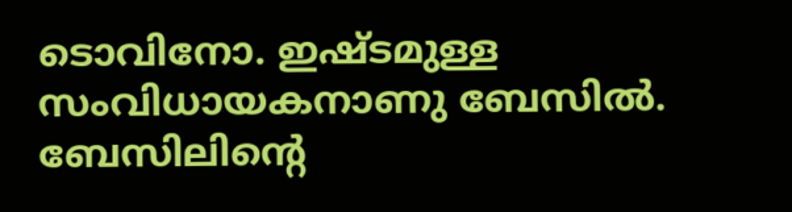ടൊവിനോ. ഇഷ്ടമുള്ള സംവിധായകനാണു ബേസില്‍. ബേസിലിന്‍റെ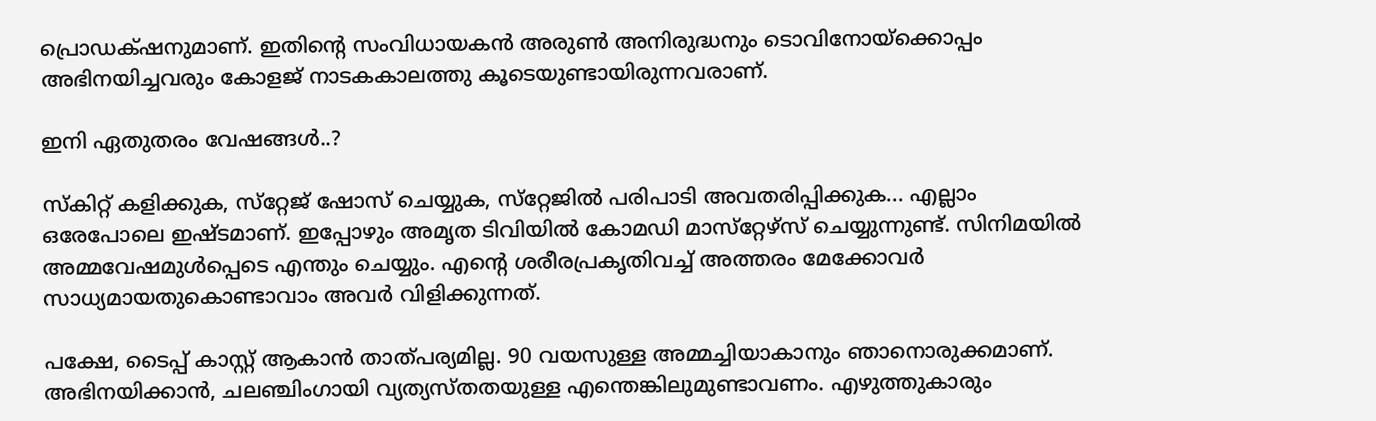പ്രൊഡക്‌ഷനുമാണ്. ഇതിന്‍റെ സംവിധായകന്‍ അരുണ്‍ അനിരുദ്ധനും ടൊവിനോയ്‌ക്കൊപ്പം അഭിനയിച്ചവരും കോളജ് നാടകകാലത്തു കൂടെയുണ്ടായിരുന്നവരാണ്.

ഇനി ഏതുതരം വേഷങ്ങള്‍..?

സ്‌കിറ്റ് കളിക്കുക, സ്‌റ്റേജ് ഷോസ് ചെയ്യുക, സ്‌റ്റേജില്‍ പരിപാടി അവതരിപ്പിക്കുക... എല്ലാം ഒരേപോലെ ഇഷ്ടമാണ്. ഇപ്പോഴും അമൃത ടിവിയില്‍ കോമഡി മാസ്‌റ്റേഴ്‌സ് ചെയ്യുന്നുണ്ട്. സിനിമയില്‍ അമ്മവേഷമുള്‍പ്പെടെ എന്തും ചെയ്യും. എന്‍റെ ശരീരപ്രകൃതിവച്ച് അത്തരം മേക്കോവര്‍ സാധ്യമായതുകൊണ്ടാവാം അവര്‍ വിളിക്കുന്നത്.

പക്ഷേ, ടൈപ്പ് കാസ്റ്റ് ആകാന്‍ താത്പര്യമില്ല. 90 വയസുള്ള അമ്മച്ചിയാകാനും ഞാനൊരുക്കമാണ്. അഭിനയിക്കാന്‍, ചലഞ്ചിംഗായി വ്യത്യസ്തതയുള്ള എന്തെങ്കിലുമുണ്ടാവണം. എഴുത്തുകാരും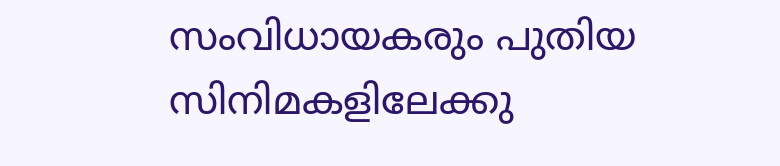സംവിധായകരും പുതിയ സിനിമകളിലേക്കു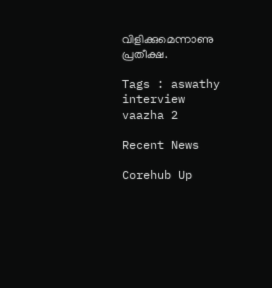വിളിക്കുമെന്നാണു പ്രതീക്ഷ.

Tags : aswathy interview vaazha 2

Recent News

Corehub Up